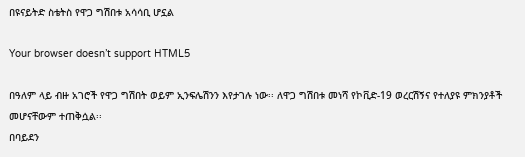በዩናይትድ ስቴትስ የዋጋ ግሽበቱ አሳሳቢ ሆኗል

Your browser doesn’t support HTML5

በዓለም ላይ ብዙ አገሮች የዋጋ ግሽበት ወይም ኢንፍሌሽንን እየታገሉ ነው፡፡ ለዋጋ ግሽበቱ መነሻ የኮቪድ-19 ወረርሽኝና የተለያዩ ምክንያቶች መሆናቸውም ተጠቅሷል፡፡
በባይደን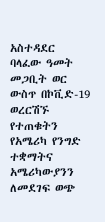አስተዳደር ባላፈው ዓመት መጋቢት ወር ውስጥ በኮቪድ-19 ወረርሽኙ የተጠቁትን የአሜሪካ የንግድ ተቋማትና አሜሪካውያንን ለመደገፍ ወጭ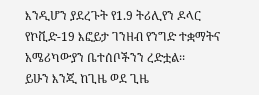እንዲሆን ያደረጉት የ1.9 ትሪሊየን ዶላር የኮቪድ-19 እፎይታ ገንዘብ የንግድ ተቋማትና አሜሪካውያን ቤተሰቦችንን ረድቷል፡፡
ይሁን እንጂ ከጊዜ ወደ ጊዜ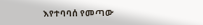እየተባባሰ የመጣው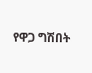የዋጋ ግሽበት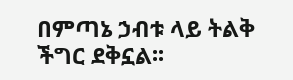በምጣኔ ኃብቱ ላይ ትልቅ ችግር ደቅኗል፡፡